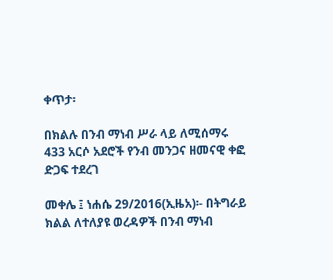ቀጥታ፡

በክልሉ በንብ ማነብ ሥራ ላይ ለሚሰማሩ 433 አርሶ አደሮች የንብ መንጋና ዘመናዊ ቀፎ ድጋፍ ተደረገ

መቀሌ ፤ ነሐሴ 29/2016(ኢዜአ)፡- በትግራይ ክልል ለተለያዩ ወረዳዎች በንብ ማነብ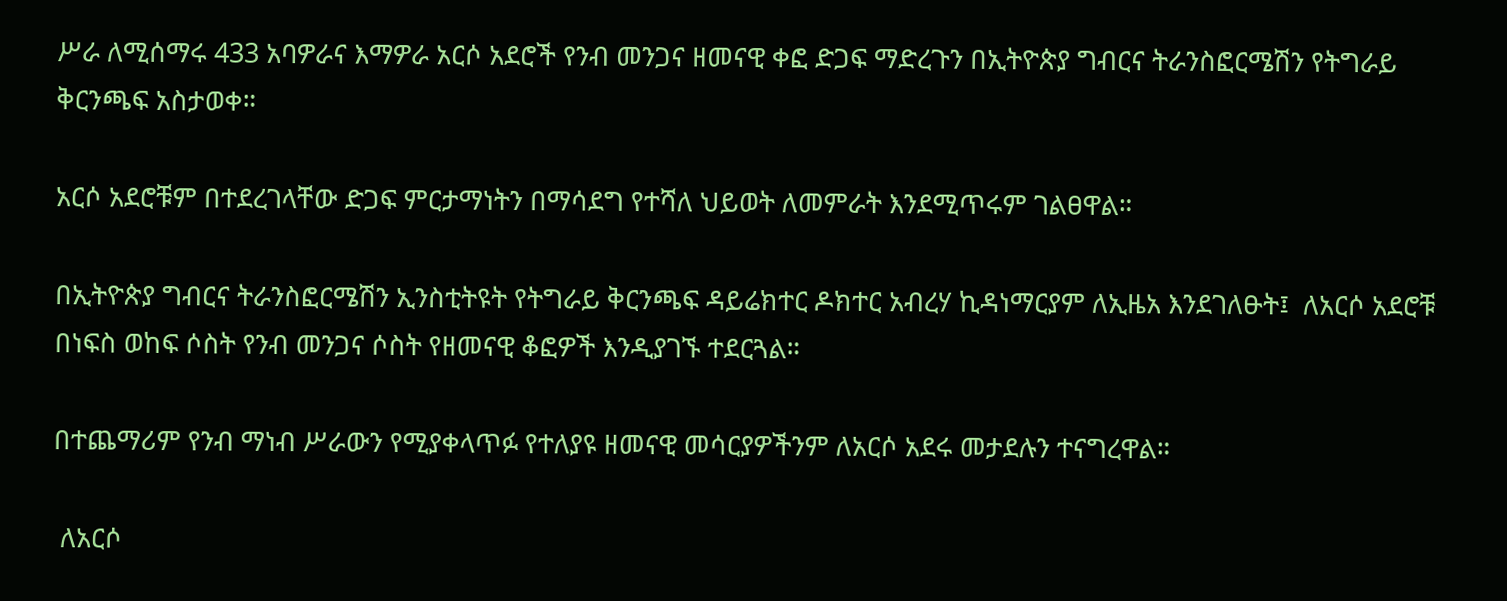ሥራ ለሚሰማሩ 433 አባዎራና እማዎራ አርሶ አደሮች የንብ መንጋና ዘመናዊ ቀፎ ድጋፍ ማድረጉን በኢትዮጵያ ግብርና ትራንስፎርሜሽን የትግራይ ቅርንጫፍ አስታወቀ።

አርሶ አደሮቹም በተደረገላቸው ድጋፍ ምርታማነትን በማሳደግ የተሻለ ህይወት ለመምራት እንደሚጥሩም ገልፀዋል።

በኢትዮጵያ ግብርና ትራንስፎርሜሽን ኢንስቲትዩት የትግራይ ቅርንጫፍ ዳይሬክተር ዶክተር አብረሃ ኪዳነማርያም ለኢዜአ እንደገለፁት፤  ለአርሶ አደሮቹ በነፍስ ወከፍ ሶስት የንብ መንጋና ሶስት የዘመናዊ ቆፎዎች እንዲያገኙ ተደርጓል።

በተጨማሪም የንብ ማነብ ሥራውን የሚያቀላጥፉ የተለያዩ ዘመናዊ መሳርያዎችንም ለአርሶ አደሩ መታደሉን ተናግረዋል።

 ለአርሶ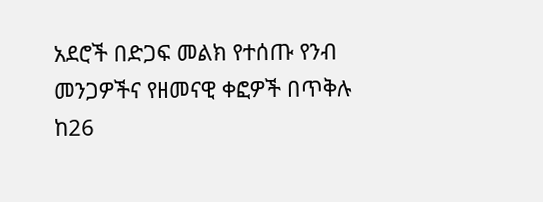አደሮች በድጋፍ መልክ የተሰጡ የንብ መንጋዎችና የዘመናዊ ቀፎዎች በጥቅሉ ከ26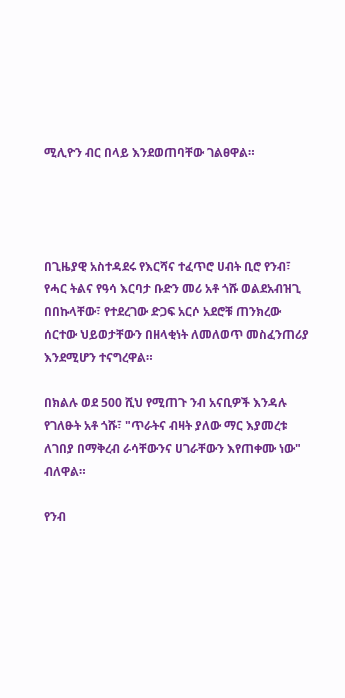ሚሊዮን ብር በላይ እንደወጠባቸው ገልፀዋል።




በጊዜያዊ አስተዳደሩ የእርሻና ተፈጥሮ ሀብት ቢሮ የንብ፣ የሓር ትልና የዓሳ እርባታ ቡድን መሪ አቶ ጎሹ ወልደአብዝጊ በበኩላቸው፣ የተደረገው ድጋፍ አርሶ አደሮቹ ጠንክረው ሰርተው ህይወታቸውን በዘላቂነት ለመለወጥ መስፈንጠሪያ እንደሚሆን ተናግረዋል።

በክልሉ ወደ 500 ሺህ የሚጠጉ ንብ አናቢዎች እንዳሉ የገለፁት አቶ ጎሹ፣ "ጥራትና ብዛት ያለው ማር እያመረቱ ለገበያ በማቅረብ ራሳቸውንና ሀገራቸውን እየጠቀሙ ነው" ብለዋል።

የንብ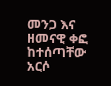መንጋ እና ዘመናዊ ቀፎ ከተሰጣቸው አርሶ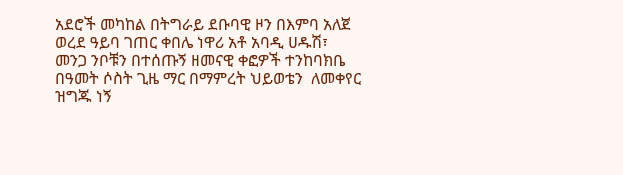አደሮች መካከል በትግራይ ደቡባዊ ዞን በእምባ አለጀ ወረደ ዓይባ ገጠር ቀበሌ ነዋሪ አቶ አባዲ ሀዱሽ፣ መንጋ ንቦቹን በተሰጡኝ ዘመናዊ ቀፎዎች ተንከባክቤ በዓመት ሶስት ጊዜ ማር በማምረት ህይወቴን  ለመቀየር ዝግጁ ነኝ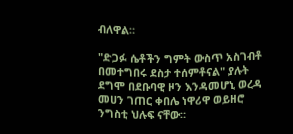ብለዋል።

"ድጋፉ ሴቶችን ግምት ውስጥ አስገብቶ በመተግበሩ ደስታ ተሰምቶናል" ያሉት ደግሞ በደቡባዊ ዞን እንዳመሆኒ ወረዳ መሀን ገጠር ቀበሌ ነዋሪዋ ወይዘሮ ንግስቲ ህሉፍ ናቸው።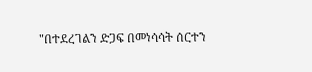"በተደረገልን ድጋፍ በመነሳሳት ሰርተን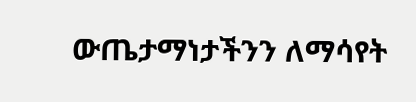ውጤታማነታችንን ለማሳየት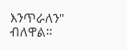እንጥራለን" ብለዋል።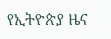የኢትዮጵያ ዜና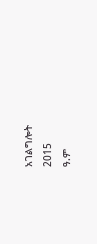አገልግሎት
2015
ዓ.ም